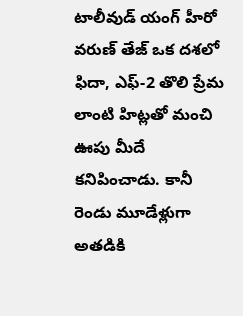టాలీవుడ్ యంగ్ హీరో వరుణ్ తేజ్ ఒక దశలో ఫిదా, ఎఫ్-2 తొలి ప్రేమ లాంటి హిట్లతో మంచి ఊపు మీదే కనిపించాడు. కానీ రెండు మూడేళ్లుగా అతడికి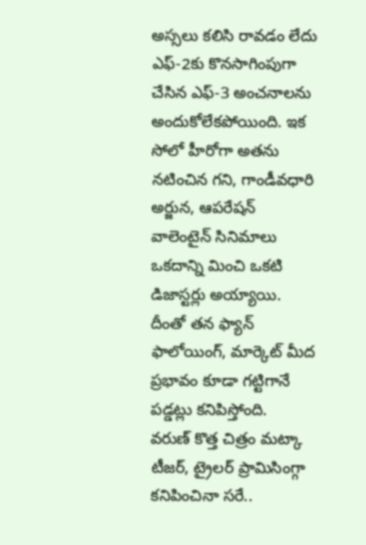అస్సలు కలిసి రావడం లేదు ఎఫ్-2కు కొనసాగింపుగా చేసిన ఎఫ్-3 అంచనాలను అందుకోలేకపోయింది. ఇక సోలో హీరోగా అతను నటించిన గని, గాండీవధారి అర్జున, ఆపరేషన్ వాలెంటైన్ సినిమాలు ఒకదాన్ని మించి ఒకటి డిజాస్టర్లు అయ్యాయి. దీంతో తన ఫ్యాన్ ఫాలోయింగ్, మార్కెట్ మీద ప్రభావం కూడా గట్టిగానే పడ్డట్లు కనిపిస్తోంది.
వరుణ్ కొత్త చిత్రం మట్కా టీజర్, ట్రైలర్ ప్రామిసింగ్గా కనిపించినా సరే..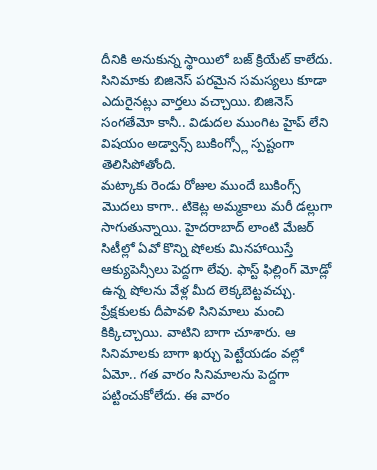దీనికి అనుకున్న స్థాయిలో బజ్ క్రియేట్ కాలేదు. సినిమాకు బిజినెస్ పరమైన సమస్యలు కూడా ఎదురైనట్లు వార్తలు వచ్చాయి. బిజినెస్ సంగతేమో కానీ.. విడుదల ముంగిట హైప్ లేని విషయం అడ్వాన్స్ బుకింగ్స్లో స్పష్టంగా తెలిసిపోతోంది.
మట్కాకు రెండు రోజుల ముందే బుకింగ్స్ మొదలు కాగా.. టికెట్ల అమ్మకాలు మరీ డల్లుగా సాగుతున్నాయి. హైదరాబాద్ లాంటి మేజర్ సిటీల్లో ఏవో కొన్ని షోలకు మినహాయిస్తే ఆక్యుపెన్సీలు పెద్దగా లేవు. ఫాస్ట్ ఫిల్లింగ్ మోడ్లో ఉన్న షోలను వేళ్ల మీద లెక్కబెట్టవచ్చు.
ప్రేక్షకులకు దీపావళి సినిమాలు మంచి కిక్కిచ్చాయి. వాటిని బాగా చూశారు. ఆ సినిమాలకు బాగా ఖర్చు పెట్టేయడం వల్లో ఏమో.. గత వారం సినిమాలను పెద్దగా పట్టించుకోలేదు. ఈ వారం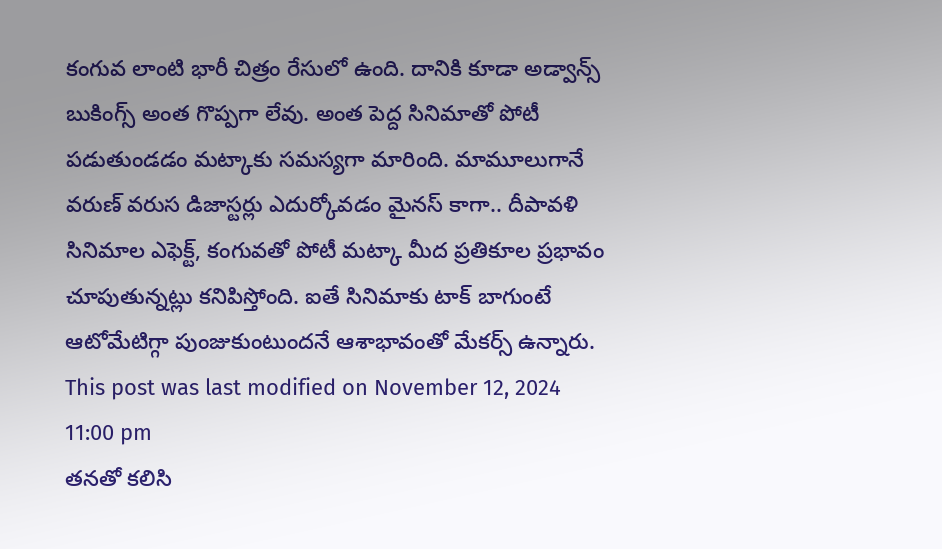కంగువ లాంటి భారీ చిత్రం రేసులో ఉంది. దానికి కూడా అడ్వాన్స్ బుకింగ్స్ అంత గొప్పగా లేవు. అంత పెద్ద సినిమాతో పోటీ పడుతుండడం మట్కాకు సమస్యగా మారింది. మామూలుగానే వరుణ్ వరుస డిజాస్టర్లు ఎదుర్కోవడం మైనస్ కాగా.. దీపావళి సినిమాల ఎఫెక్ట్, కంగువతో పోటీ మట్కా మీద ప్రతికూల ప్రభావం చూపుతున్నట్లు కనిపిస్తోంది. ఐతే సినిమాకు టాక్ బాగుంటే ఆటోమేటిగ్గా పుంజుకుంటుందనే ఆశాభావంతో మేకర్స్ ఉన్నారు.
This post was last modified on November 12, 2024 11:00 pm
తనతో కలిసి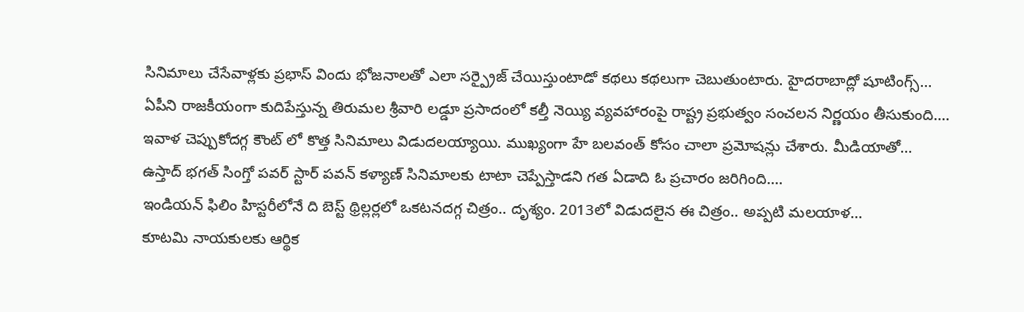సినిమాలు చేసేవాళ్లకు ప్రభాస్ విందు భోజనాలతో ఎలా సర్ప్రైజ్ చేయిస్తుంటాడో కథలు కథలుగా చెబుతుంటారు. హైదరాబాద్లో షూటింగ్స్…
ఏపీని రాజకీయంగా కుదిపేస్తున్న తిరుమల శ్రీవారి లడ్డూ ప్రసాదంలో కల్తీ నెయ్యి వ్యవహారంపై రాష్ట్ర ప్రభుత్వం సంచలన నిర్ణయం తీసుకుంది.…
ఇవాళ చెప్పుకోదగ్గ కౌంట్ లో కొత్త సినిమాలు విడుదలయ్యాయి. ముఖ్యంగా హే బలవంత్ కోసం చాలా ప్రమోషన్లు చేశారు. మీడియాతో…
ఉస్తాద్ భగత్ సింగ్తో పవర్ స్టార్ పవన్ కళ్యాణ్ సినిమాలకు టాటా చెప్పేస్తాడని గత ఏడాది ఓ ప్రచారం జరిగింది.…
ఇండియన్ ఫిలిం హిస్టరీలోనే ది బెస్ట్ థ్రిల్లర్లలో ఒకటనదగ్గ చిత్రం.. దృశ్యం. 2013లో విడుదలైన ఈ చిత్రం.. అప్పటి మలయాళ…
కూటమి నాయకులకు ఆర్థిక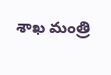శాఖ మంత్రి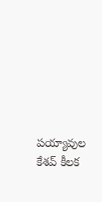పయ్యావుల కేశవ్ కీలక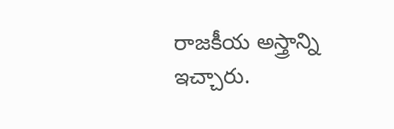రాజకీయ అస్త్రాన్ని ఇచ్చారు.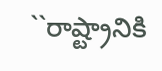``రాష్ట్రానికి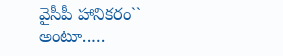వైసీపీ హానికరం`` అంటూ..…